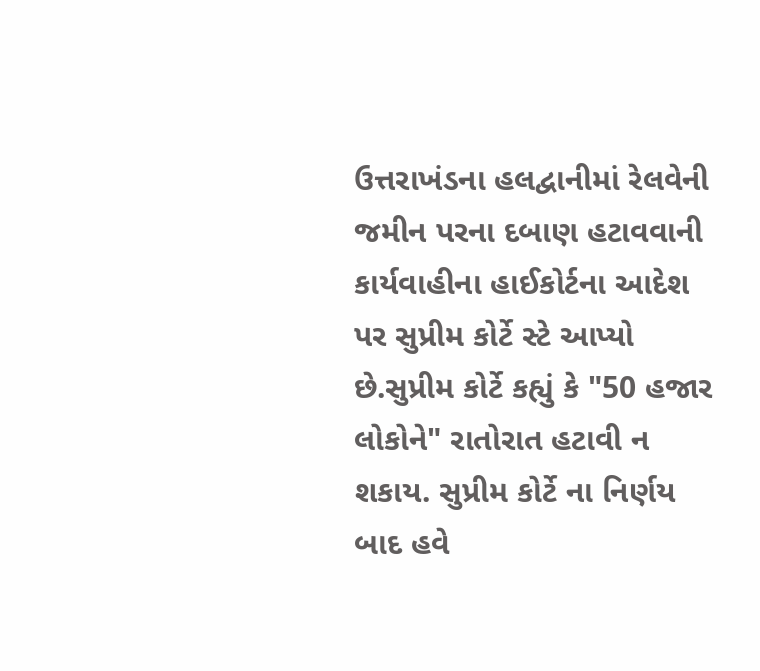ઉત્તરાખંડના હલદ્વાનીમાં રેલવેની જમીન પરના દબાણ હટાવવાની કાર્યવાહીના હાઈકોર્ટના આદેશ પર સુપ્રીમ કોર્ટે સ્ટે આપ્યો છે.સુપ્રીમ કોર્ટે કહ્યું કે "50 હજાર લોકોને" રાતોરાત હટાવી ન શકાય. સુપ્રીમ કોર્ટે ના નિર્ણય બાદ હવે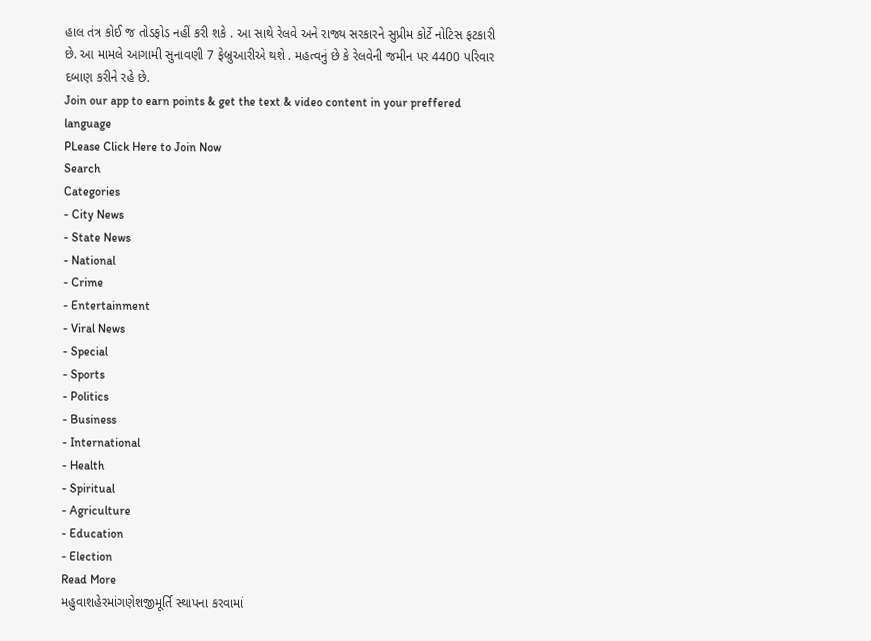હાલ તંત્ર કોઈ જ તોડફોડ નહીં કરી શકે . આ સાથે રેલવે અને રાજ્ય સરકારને સુપ્રીમ કોર્ટે નોટિસ ફટકારી છે. આ મામલે આગામી સુનાવણી 7 ફેબ્રુઆરીએ થશે . મહત્વનું છે કે રેલવેની જમીન પર 4400 પરિવાર દબાણ કરીને રહે છે.
Join our app to earn points & get the text & video content in your preffered language
PLease Click Here to Join Now
Search
Categories
- City News
- State News
- National
- Crime
- Entertainment
- Viral News
- Special
- Sports
- Politics
- Business
- International
- Health
- Spiritual
- Agriculture
- Education
- Election
Read More
મહુવાશહેરમાંગણેશજીમૂર્તિ સ્થાપના કરવામાં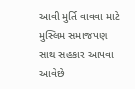આવી મુર્તિ વાવવા માટે મુસ્લિમ સમાજપણ સાથ સહકાર આપવા આવેછે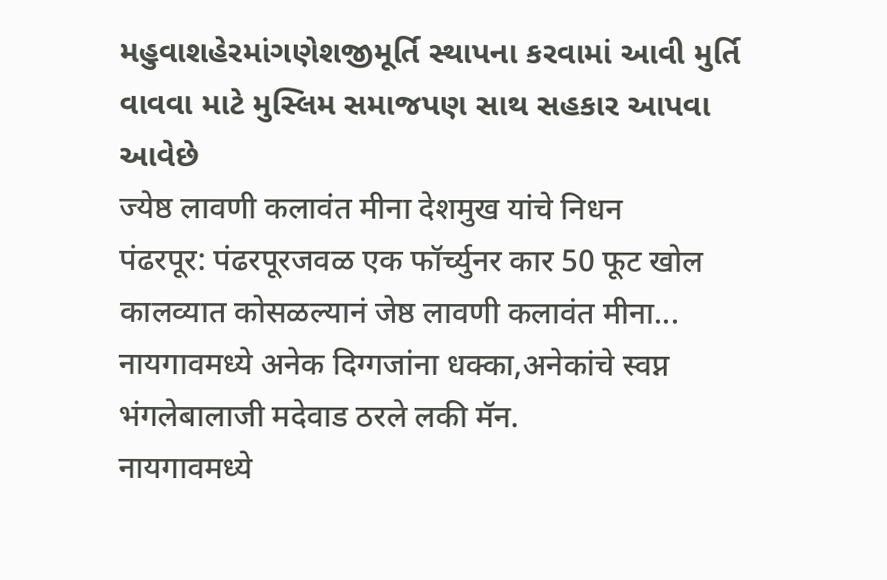મહુવાશહેરમાંગણેશજીમૂર્તિ સ્થાપના કરવામાં આવી મુર્તિ વાવવા માટે મુસ્લિમ સમાજપણ સાથ સહકાર આપવા આવેછે
ज्येष्ठ लावणी कलावंत मीना देशमुख यांचे निधन
पंढरपूर: पंढरपूरजवळ एक फॉर्च्युनर कार 50 फूट खोल कालव्यात कोसळल्यानं जेष्ठ लावणी कलावंत मीना...
नायगावमध्ये अनेक दिग्गजांना धक्का,अनेकांचे स्वप्न भंगलेबालाजी मदेवाड ठरले लकी मॅन.
नायगावमध्ये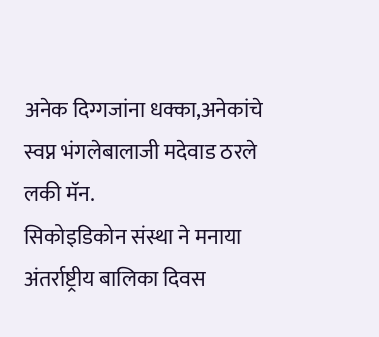अनेक दिग्गजांना धक्का,अनेकांचे स्वप्न भंगलेबालाजी मदेवाड ठरले लकी मॅन.
सिकोइडिकोन संस्था ने मनाया अंतर्राष्ट्रीय बालिका दिवस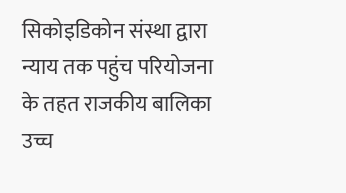सिकोइडिकोन संस्था द्वारा न्याय तक पहुंच परियोजना के तहत राजकीय बालिका उच्च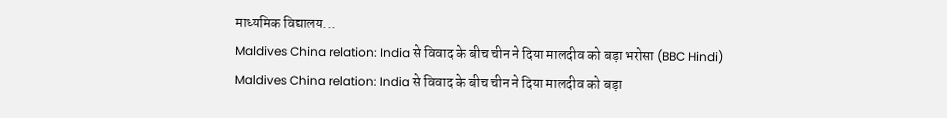माध्यमिक विद्यालय...
Maldives China relation: India से विवाद के बीच चीन ने दिया मालदीव को बड़ा भरोसा (BBC Hindi)
Maldives China relation: India से विवाद के बीच चीन ने दिया मालदीव को बड़ा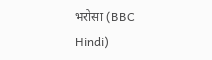भरोसा (BBC Hindi)